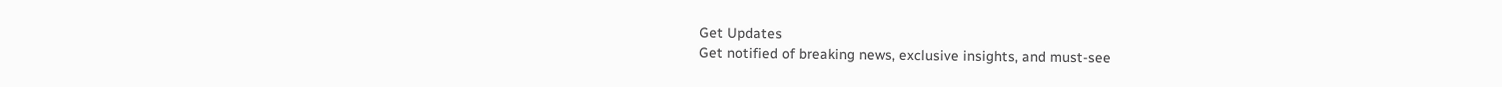Get Updates
Get notified of breaking news, exclusive insights, and must-see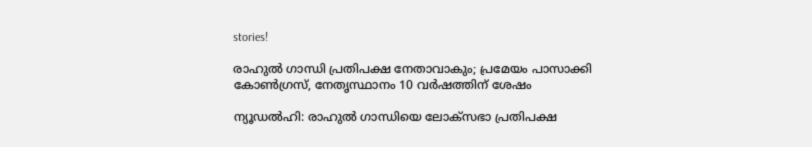stories!

രാഹുല്‍ ഗാന്ധി പ്രതിപക്ഷ നേതാവാകും; പ്രമേയം പാസാക്കി കോണ്‍ഗ്രസ്, നേതൃസ്ഥാനം 10 വര്‍ഷത്തിന് ശേഷം

ന്യൂഡല്‍ഹി: രാഹുല്‍ ഗാന്ധിയെ ലോക്‌സഭാ പ്രതിപക്ഷ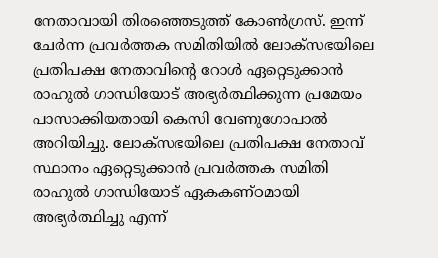നേതാവായി തിരഞ്ഞെടുത്ത് കോണ്‍ഗ്രസ്. ഇന്ന് ചേര്‍ന്ന പ്രവര്‍ത്തക സമിതിയില്‍ ലോക്സഭയിലെ പ്രതിപക്ഷ നേതാവിന്റെ റോള്‍ ഏറ്റെടുക്കാന്‍ രാഹുല്‍ ഗാന്ധിയോട് അഭ്യര്‍ത്ഥിക്കുന്ന പ്രമേയം പാസാക്കിയതായി കെസി വേണുഗോപാല്‍ അറിയിച്ചു. ലോക്സഭയിലെ പ്രതിപക്ഷ നേതാവ് സ്ഥാനം ഏറ്റെടുക്കാന്‍ പ്രവര്‍ത്തക സമിതി രാഹുല്‍ ഗാന്ധിയോട് ഏകകണ്ഠമായി അഭ്യര്‍ത്ഥിച്ചു എന്ന്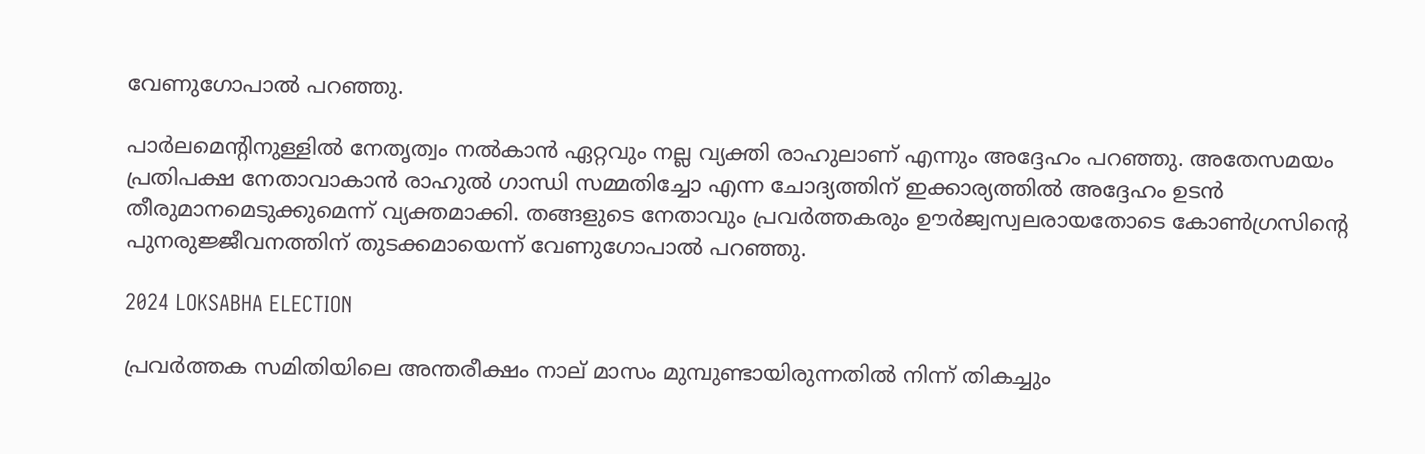വേണുഗോപാല്‍ പറഞ്ഞു.

പാര്‍ലമെന്റിനുള്ളില്‍ നേതൃത്വം നല്‍കാന്‍ ഏറ്റവും നല്ല വ്യക്തി രാഹുലാണ് എന്നും അദ്ദേഹം പറഞ്ഞു. അതേസമയം പ്രതിപക്ഷ നേതാവാകാന്‍ രാഹുല്‍ ഗാന്ധി സമ്മതിച്ചോ എന്ന ചോദ്യത്തിന് ഇക്കാര്യത്തില്‍ അദ്ദേഹം ഉടന്‍ തീരുമാനമെടുക്കുമെന്ന് വ്യക്തമാക്കി. തങ്ങളുടെ നേതാവും പ്രവര്‍ത്തകരും ഊര്‍ജ്വസ്വലരായതോടെ കോണ്‍ഗ്രസിന്റെ പുനരുജ്ജീവനത്തിന് തുടക്കമായെന്ന് വേണുഗോപാല്‍ പറഞ്ഞു.

2024 LOKSABHA ELECTION

പ്രവര്‍ത്തക സമിതിയിലെ അന്തരീക്ഷം നാല് മാസം മുമ്പുണ്ടായിരുന്നതില്‍ നിന്ന് തികച്ചും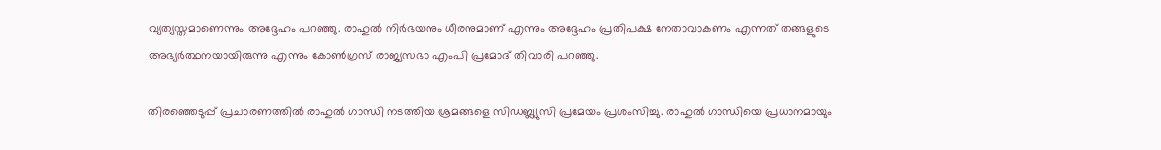വ്യത്യസ്തമാണെന്നും അദ്ദേഹം പറഞ്ഞു. രാഹുല്‍ നിര്‍ഭയനും ധീരനുമാണ് എന്നും അദ്ദേഹം പ്രതിപക്ഷ നേതാവാകണം എന്നത് തങ്ങളുടെ അഭ്യര്‍ത്ഥനയായിരുന്നു എന്നും കോണ്‍ഗ്രസ് രാജ്യസഭാ എംപി പ്രമോദ് തിവാരി പറഞ്ഞു.

തിരഞ്ഞെടുപ്പ് പ്രചാരണത്തില്‍ രാഹുല്‍ ഗാന്ധി നടത്തിയ ശ്രമങ്ങളെ സിഡബ്ല്യുസി പ്രമേയം പ്രശംസിച്ചു. രാഹുല്‍ ഗാന്ധിയെ പ്രധാനമായും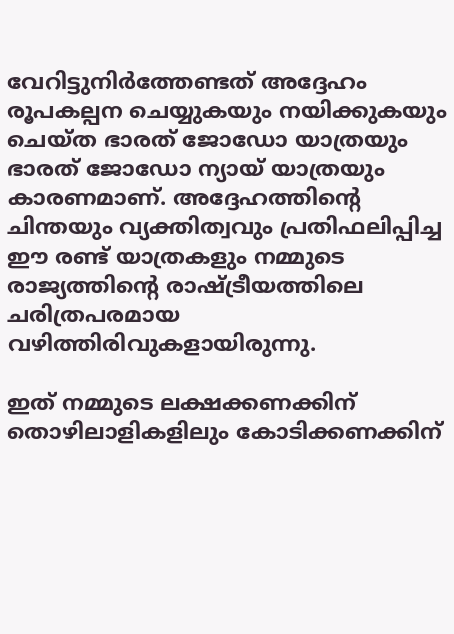വേറിട്ടുനിര്‍ത്തേണ്ടത് അദ്ദേഹം രൂപകല്പന ചെയ്യുകയും നയിക്കുകയും ചെയ്ത ഭാരത് ജോഡോ യാത്രയും ഭാരത് ജോഡോ ന്യായ് യാത്രയും കാരണമാണ്. അദ്ദേഹത്തിന്റെ ചിന്തയും വ്യക്തിത്വവും പ്രതിഫലിപ്പിച്ച ഈ രണ്ട് യാത്രകളും നമ്മുടെ രാജ്യത്തിന്റെ രാഷ്ട്രീയത്തിലെ ചരിത്രപരമായ വഴിത്തിരിവുകളായിരുന്നു.

ഇത് നമ്മുടെ ലക്ഷക്കണക്കിന് തൊഴിലാളികളിലും കോടിക്കണക്കിന്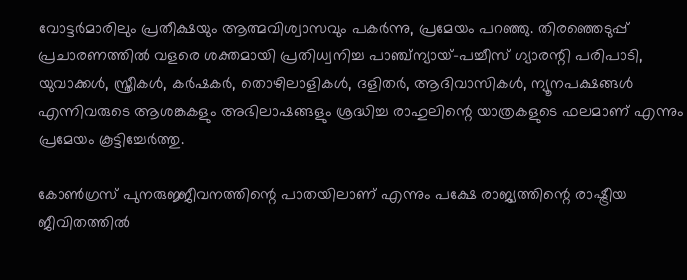വോട്ടര്‍മാരിലും പ്രതീക്ഷയും ആത്മവിശ്വാസവും പകര്‍ന്നു, പ്രമേയം പറഞ്ഞു. തിരഞ്ഞെടുപ്പ് പ്രചാരണത്തില്‍ വളരെ ശക്തമായി പ്രതിധ്വനിച്ച പാഞ്ച്‌ന്യായ്-പച്ചീസ് ഗ്യാരന്റി പരിപാടി, യുവാക്കള്‍, സ്ത്രീകള്‍, കര്‍ഷകര്‍, തൊഴിലാളികള്‍, ദളിതര്‍, ആദിവാസികള്‍, ന്യൂനപക്ഷങ്ങള്‍ എന്നിവരുടെ ആശങ്കകളും അഭിലാഷങ്ങളും ശ്രദ്ധിച്ച രാഹുലിന്റെ യാത്രകളുടെ ഫലമാണ് എന്നും പ്രമേയം കൂട്ടിച്ചേര്‍ത്തു.

കോണ്‍ഗ്രസ് പുനരുജ്ജീവനത്തിന്റെ പാതയിലാണ് എന്നും പക്ഷേ രാജ്യത്തിന്റെ രാഷ്ട്രീയ ജീവിതത്തില്‍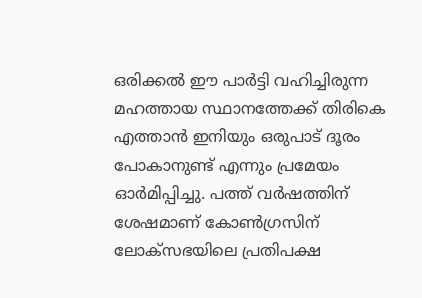ഒരിക്കല്‍ ഈ പാര്‍ട്ടി വഹിച്ചിരുന്ന മഹത്തായ സ്ഥാനത്തേക്ക് തിരികെ എത്താന്‍ ഇനിയും ഒരുപാട് ദൂരം പോകാനുണ്ട് എന്നും പ്രമേയം ഓര്‍മിപ്പിച്ചു. പത്ത് വര്‍ഷത്തിന് ശേഷമാണ് കോണ്‍ഗ്രസിന് ലോക്‌സഭയിലെ പ്രതിപക്ഷ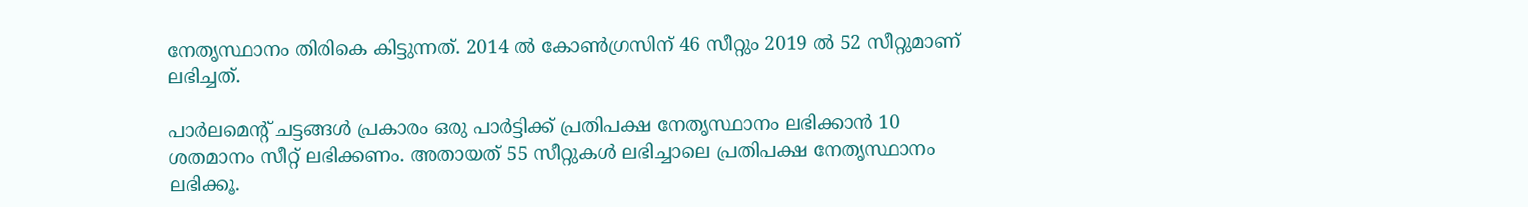നേതൃസ്ഥാനം തിരികെ കിട്ടുന്നത്. 2014 ല്‍ കോണ്‍ഗ്രസിന് 46 സീറ്റും 2019 ല്‍ 52 സീറ്റുമാണ് ലഭിച്ചത്.

പാര്‍ലമെന്റ് ചട്ടങ്ങള്‍ പ്രകാരം ഒരു പാര്‍ട്ടിക്ക് പ്രതിപക്ഷ നേതൃസ്ഥാനം ലഭിക്കാന്‍ 10 ശതമാനം സീറ്റ് ലഭിക്കണം. അതായത് 55 സീറ്റുകള്‍ ലഭിച്ചാലെ പ്രതിപക്ഷ നേതൃസ്ഥാനം ലഭിക്കൂ.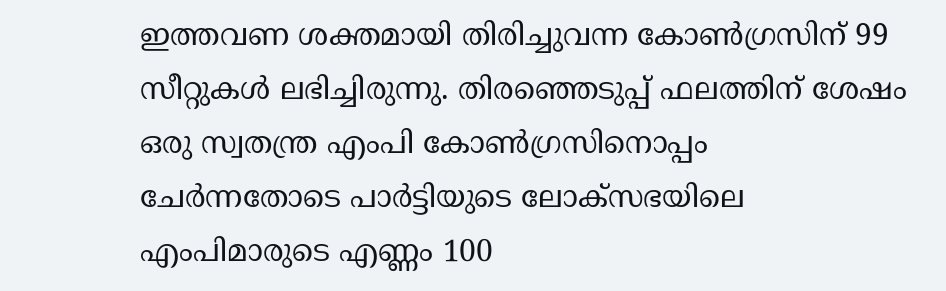ഇത്തവണ ശക്തമായി തിരിച്ചുവന്ന കോണ്‍ഗ്രസിന് 99 സീറ്റുകള്‍ ലഭിച്ചിരുന്നു. തിരഞ്ഞെടുപ്പ് ഫലത്തിന് ശേഷം ഒരു സ്വതന്ത്ര എംപി കോണ്‍ഗ്രസിനൊപ്പം ചേര്‍ന്നതോടെ പാര്‍ട്ടിയുടെ ലോക്‌സഭയിലെ എംപിമാരുടെ എണ്ണം 100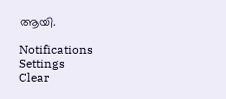ആയി.

Notifications
Settings
Clear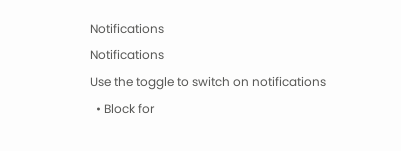Notifications
Notifications
Use the toggle to switch on notifications
  • Block for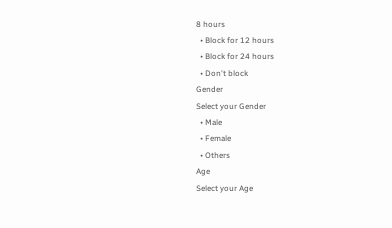8 hours
  • Block for 12 hours
  • Block for 24 hours
  • Don't block
Gender
Select your Gender
  • Male
  • Female
  • Others
Age
Select your Age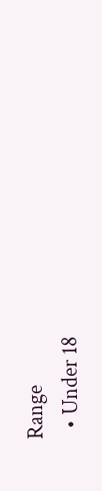Range
  • Under 18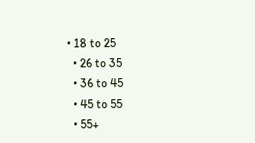• 18 to 25
  • 26 to 35
  • 36 to 45
  • 45 to 55
  • 55+